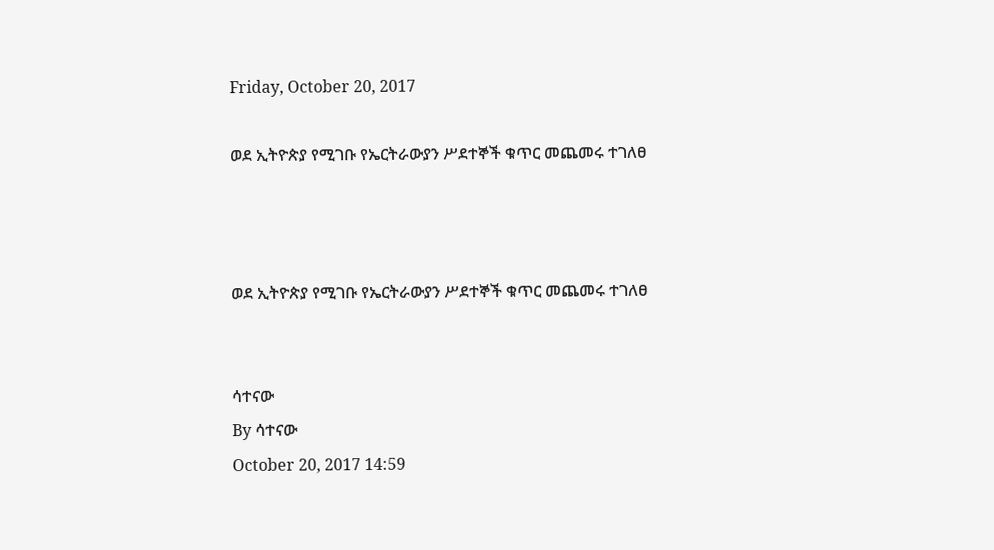Friday, October 20, 2017

ወደ ኢትዮጵያ የሚገቡ የኤርትራውያን ሥደተኞች ቁጥር መጨመሩ ተገለፀ



ወደ ኢትዮጵያ የሚገቡ የኤርትራውያን ሥደተኞች ቁጥር መጨመሩ ተገለፀ


ሳተናው
By ሳተናው
October 20, 2017 14:59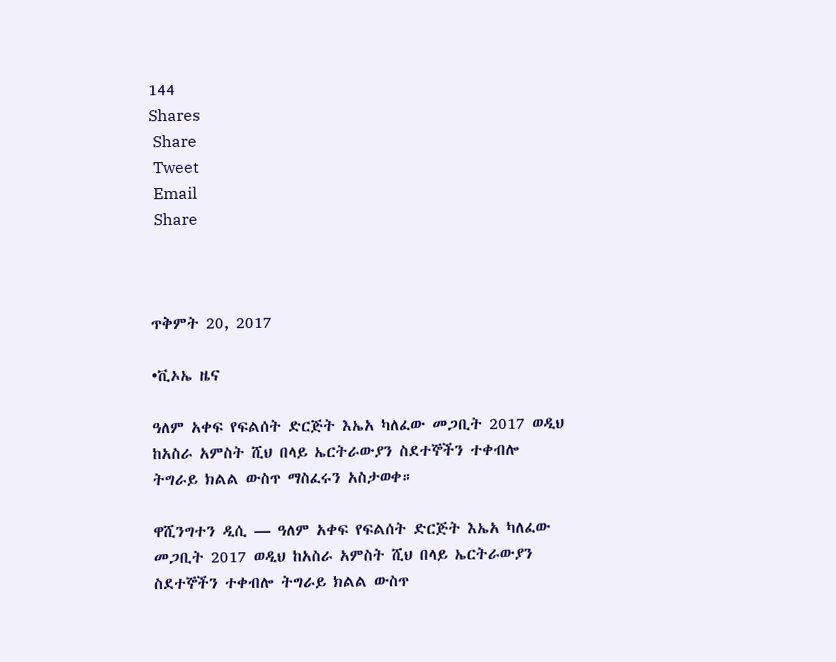144
Shares
 Share
 Tweet
 Email
 Share



ጥቅምት 20, 2017

•ቪኦኤ ዜና

ዓለም አቀፍ የፍልሰት ድርጅት እኤአ ካለፈው መጋቢት 2017 ወዲህ ከአስራ አምስት ሺህ በላይ ኤርትራውያን ስደተኞችን ተቀብሎ ትግራይ ክልል ውስጥ ማስፈሩን አስታወቀ።

ዋሺንግተን ዲሲ — ዓለም አቀፍ የፍልሰት ድርጅት እኤአ ካለፈው መጋቢት 2017 ወዲህ ከአስራ አምስት ሺህ በላይ ኤርትራውያን ስደተኞችን ተቀብሎ ትግራይ ክልል ውስጥ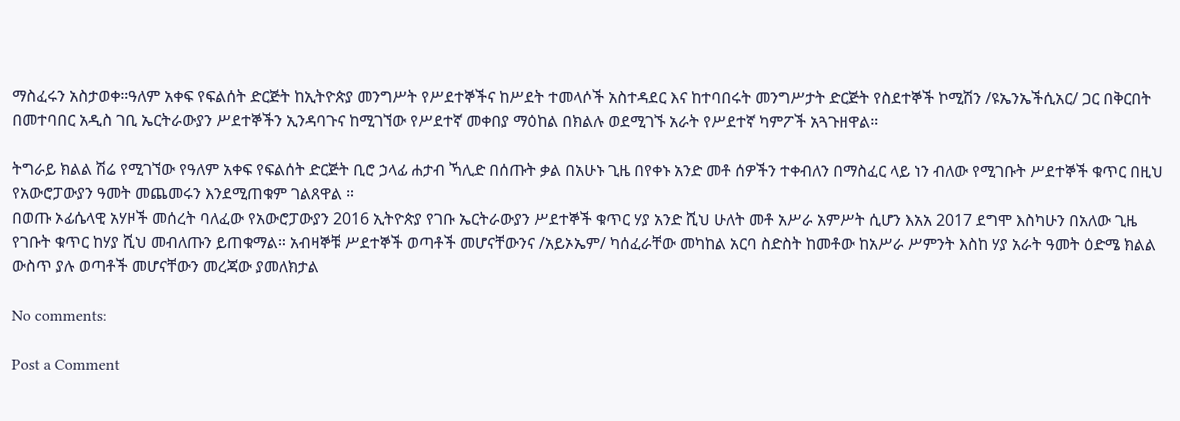ማስፈሩን አስታወቀ።ዓለም አቀፍ የፍልሰት ድርጅት ከኢትዮጵያ መንግሥት የሥደተኞችና ከሥደት ተመላሶች አስተዳደር እና ከተባበሩት መንግሥታት ድርጅት የስደተኞች ኮሚሽን /ዩኤንኤችሲአር/ ጋር በቅርበት በመተባበር አዲስ ገቢ ኤርትራውያን ሥደተኞችን ኢንዳባጉና ከሚገኘው የሥደተኛ መቀበያ ማዕከል በክልሉ ወደሚገኙ አራት የሥደተኛ ካምፖች አጓጉዘዋል።

ትግራይ ክልል ሽሬ የሚገኘው የዓለም አቀፍ የፍልሰት ድርጅት ቢሮ ኃላፊ ሐታብ ኻሊድ በሰጡት ቃል በአሁኑ ጊዜ በየቀኑ አንድ መቶ ሰዎችን ተቀብለን በማስፈር ላይ ነን ብለው የሚገቡት ሥደተኞች ቁጥር በዚህ የአውሮፓውያን ዓመት መጨመሩን እንደሚጠቁም ገልጸዋል ።
በወጡ ኦፊሴላዊ አሃዞች መሰረት ባለፈው የአውሮፓውያን 2016 ኢትዮጵያ የገቡ ኤርትራውያን ሥደተኞች ቁጥር ሃያ አንድ ሺህ ሁለት መቶ አሥራ አምሥት ሲሆን እአአ 2017 ደግሞ እስካሁን በአለው ጊዜ የገቡት ቁጥር ከሃያ ሺህ መብለጡን ይጠቁማል። አብዛኞቹ ሥደተኞች ወጣቶች መሆናቸውንና /አይኦኤም/ ካሰፈራቸው መካከል አርባ ስድስት ከመቶው ከአሥራ ሥምንት እስከ ሃያ አራት ዓመት ዕድሜ ክልል ውስጥ ያሉ ወጣቶች መሆናቸውን መረጃው ያመለክታል

No comments:

Post a Comment